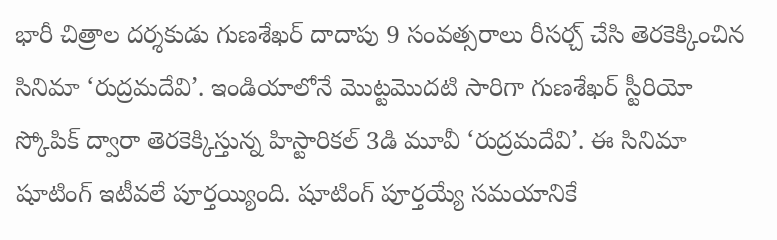భారీ చిత్రాల దర్శకుడు గుణశేఖర్ దాదాపు 9 సంవత్సరాలు రీసర్చ్ చేసి తెరకెక్కించిన సినిమా ‘రుద్రమదేవి’. ఇండియాలోనే మొట్టమొదటి సారిగా గుణశేఖర్ స్టీరియో స్కోపిక్ ద్వారా తెరకెక్కిస్తున్న హిస్టారికల్ 3డి మూవీ ‘రుద్రమదేవి’. ఈ సినిమా షూటింగ్ ఇటీవలే పూర్తయ్యింది. షూటింగ్ పూర్తయ్యే సమయానికే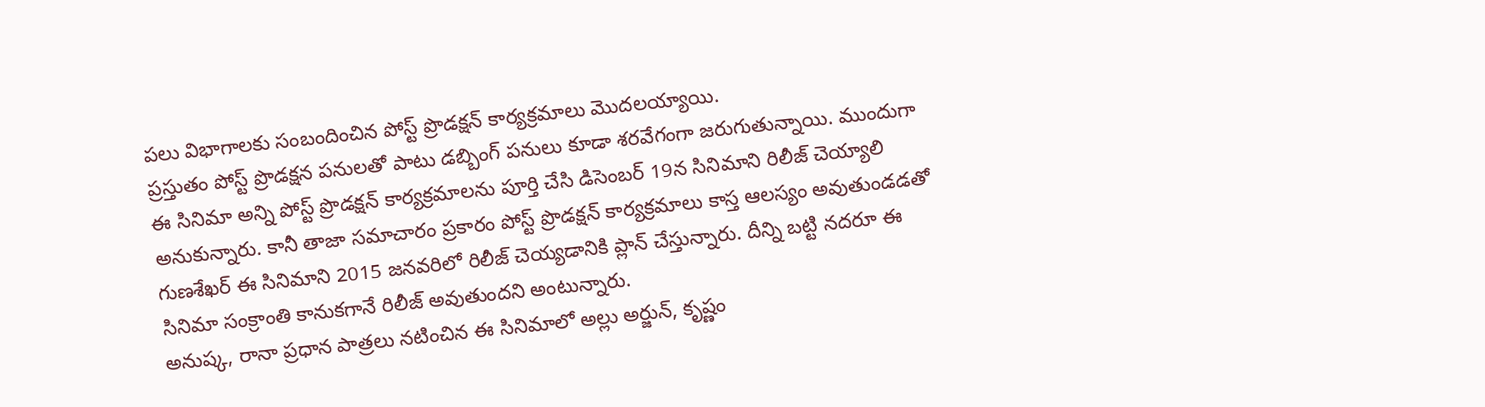పలు విభాగాలకు సంబందించిన పోస్ట్ ప్రొడక్షన్ కార్యక్రమాలు మొదలయ్యాయి.
ప్రస్తుతం పోస్ట్ ప్రొడక్షన పనులతో పాటు డబ్బింగ్ పనులు కూడా శరవేగంగా జరుగుతున్నాయి. ముందుగా ఈ సినిమా అన్ని పోస్ట్ ప్రొడక్షన్ కార్యక్రమాలను పూర్తి చేసి డిసెంబర్ 19న సినిమాని రిలీజ్ చెయ్యాలి అనుకున్నారు. కానీ తాజా సమాచారం ప్రకారం పోస్ట్ ప్రొడక్షన్ కార్యక్రమాలు కాస్త ఆలస్యం అవుతుండడతో గుణశేఖర్ ఈ సినిమాని 2015 జనవరిలో రిలీజ్ చెయ్యడానికి ప్లాన్ చేస్తున్నారు. దీన్ని బట్టి నదరూ ఈ సినిమా సంక్రాంతి కానుకగానే రిలీజ్ అవుతుందని అంటున్నారు.
అనుష్క, రానా ప్రధాన పాత్రలు నటించిన ఈ సినిమాలో అల్లు అర్జున్, కృష్ణం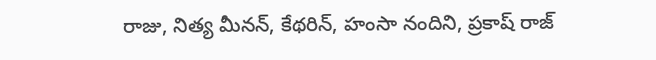రాజు, నిత్య మీనన్, కేథరిన్, హంసా నందిని, ప్రకాష్ రాజ్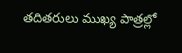తదితరులు ముఖ్య పాత్రల్లో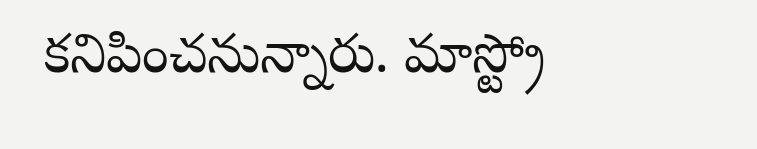కనిపించనున్నారు. మాస్ట్రో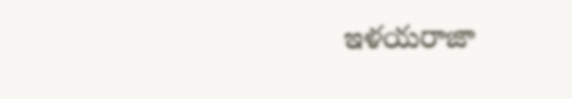ఇళయరాజా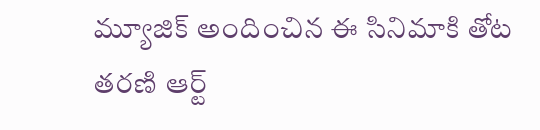మ్యూజిక్ అందించిన ఈ సినిమాకి తోట తరణి ఆర్ట్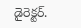డైరెక్టర్.